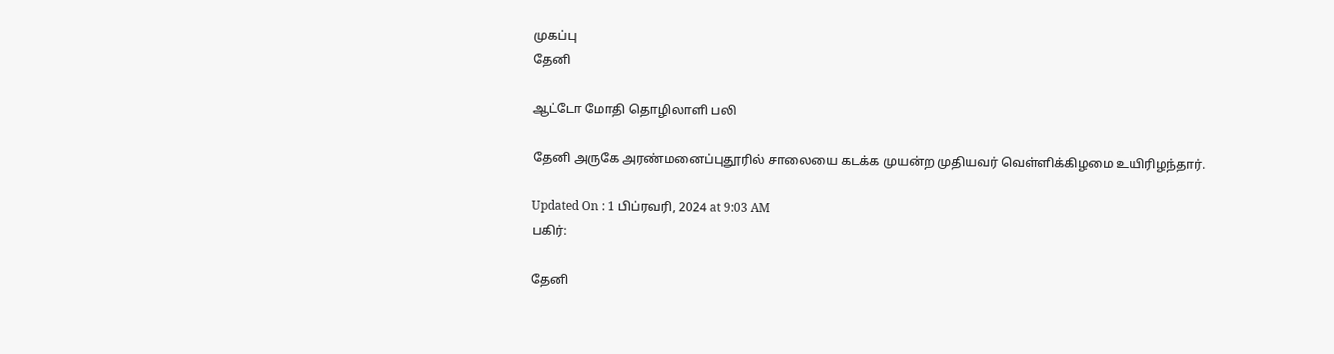முகப்பு
தேனி

ஆட்டோ மோதி தொழிலாளி பலி

தேனி அருகே அரண்மனைப்புதூரில் சாலையை கடக்க முயன்ற முதியவர் வெள்ளிக்கிழமை உயிரிழந்தார்.

Updated On : 1 பிப்ரவரி, 2024 at 9:03 AM
பகிர்:

தேனி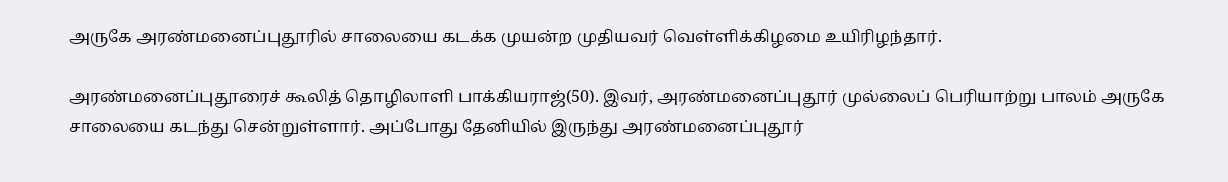அருகே அரண்மனைப்புதூரில் சாலையை கடக்க முயன்ற முதியவர் வெள்ளிக்கிழமை உயிரிழந்தார்.

அரண்மனைப்புதூரைச் கூலித் தொழிலாளி பாக்கியராஜ்(50). இவர், அரண்மனைப்புதூர் முல்லைப் பெரியாற்று பாலம் அருகே சாலையை கடந்து சென்றுள்ளார். அப்போது தேனியில் இருந்து அரண்மனைப்புதூர்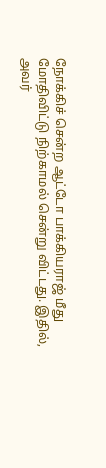நோக்கிச் சென்ற ஆட்டோ பாக்கியராஜ் மீது மோதிவிட்டு நிற்காமல் சென்று விட்டது. இதில், அவர்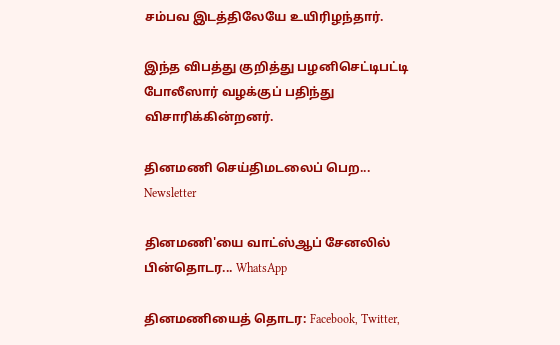சம்பவ இடத்திலேயே உயிரிழந்தார்.

இந்த விபத்து குறித்து பழனிசெட்டிபட்டி போலீஸார் வழக்குப் பதிந்து விசாரிக்கின்றனர்.

தினமணி செய்திமடலைப் பெற... Newsletter

தினமணி'யை வாட்ஸ்ஆப் சேனலில் பின்தொடர... WhatsApp

தினமணியைத் தொடர: Facebook, Twitter,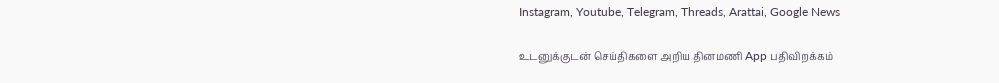Instagram, Youtube, Telegram, Threads, Arattai, Google News

உடனுக்குடன் செய்திகளை அறிய தினமணி App பதிவிறக்கம்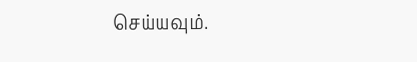செய்யவும்.